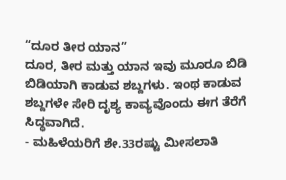“ದೂರ ತೀರ ಯಾನ”
ದೂರ, ತೀರ ಮತ್ತು ಯಾನ ಇವು ಮೂರೂ ಬಿಡಿ ಬಿಡಿಯಾಗಿ ಕಾಡುವ ಶಬ್ದಗಳು. ಇಂಥ ಕಾಡುವ ಶಬ್ದಗಳೇ ಸೇರಿ ದೃಶ್ಯ ಕಾವ್ಯವೊಂದು ಈಗ ತೆರೆಗೆ ಸಿದ್ಧವಾಗಿದೆ.
- ಮಹಿಳೆಯರಿಗೆ ಶೇ.33ರಷ್ಟು ಮೀಸಲಾತಿ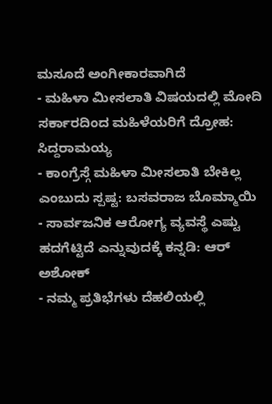ಮಸೂದೆ ಅಂಗೀಕಾರವಾಗಿದೆ
- ಮಹಿಳಾ ಮೀಸಲಾತಿ ವಿಷಯದಲ್ಲಿ ಮೋದಿ ಸರ್ಕಾರದಿಂದ ಮಹಿಳೆಯರಿಗೆ ದ್ರೋಹ: ಸಿದ್ದರಾಮಯ್ಯ
- ಕಾಂಗ್ರೆಸ್ಗೆ ಮಹಿಳಾ ಮೀಸಲಾತಿ ಬೇಕಿಲ್ಲ ಎಂಬುದು ಸ್ಪಷ್ಟ: ಬಸವರಾಜ ಬೊಮ್ಮಾಯಿ
- ಸಾರ್ವಜನಿಕ ಆರೋಗ್ಯ ವ್ಯವಸ್ಥೆ ಎಷ್ಟು ಹದಗೆಟ್ಟಿದೆ ಎನ್ನುವುದಕ್ಕೆ ಕನ್ನಡಿ: ಆರ್ ಅಶೋಕ್
- ನಮ್ಮ ಪ್ರತಿಭೆಗಳು ದೆಹಲಿಯಲ್ಲಿ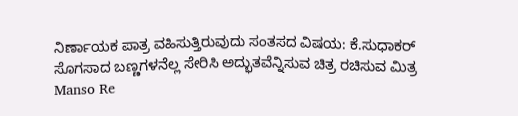ನಿರ್ಣಾಯಕ ಪಾತ್ರ ವಹಿಸುತ್ತಿರುವುದು ಸಂತಸದ ವಿಷಯ: ಕೆ.ಸುಧಾಕರ್
ಸೊಗಸಾದ ಬಣ್ಣಗಳನೆಲ್ಲ ಸೇರಿಸಿ ಅದ್ಭುತವೆನ್ನಿಸುವ ಚಿತ್ರ ರಚಿಸುವ ಮಿತ್ರ Manso Re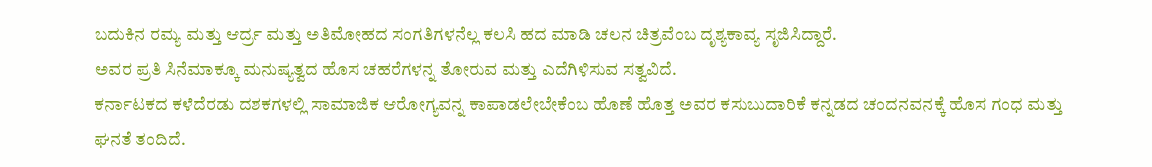ಬದುಕಿನ ರಮ್ಯ ಮತ್ತು ಆರ್ದ್ರ ಮತ್ತು ಅತಿಮೋಹದ ಸಂಗತಿಗಳನೆಲ್ಲ ಕಲಸಿ ಹದ ಮಾಡಿ ಚಲನ ಚಿತ್ರವೆಂಬ ದೃಶ್ಯಕಾವ್ಯ ಸೃಜಿಸಿದ್ದಾರೆ.
ಅವರ ಪ್ರತಿ ಸಿನೆಮಾಕ್ಕೂ ಮನುಷ್ಯತ್ವದ ಹೊಸ ಚಹರೆಗಳನ್ನ ತೋರುವ ಮತ್ತು ಎದೆಗಿಳಿಸುವ ಸತ್ವವಿದೆ.
ಕರ್ನಾಟಕದ ಕಳೆದೆರಡು ದಶಕಗಳಲ್ಲಿ ಸಾಮಾಜಿಕ ಆರೋಗ್ಯವನ್ನ ಕಾಪಾಡಲೇಬೇಕೆಂಬ ಹೊಣೆ ಹೊತ್ತ ಅವರ ಕಸುಬುದಾರಿಕೆ ಕನ್ನಡದ ಚಂದನವನಕ್ಕೆ ಹೊಸ ಗಂಧ ಮತ್ತು ಘನತೆ ತಂದಿದೆ.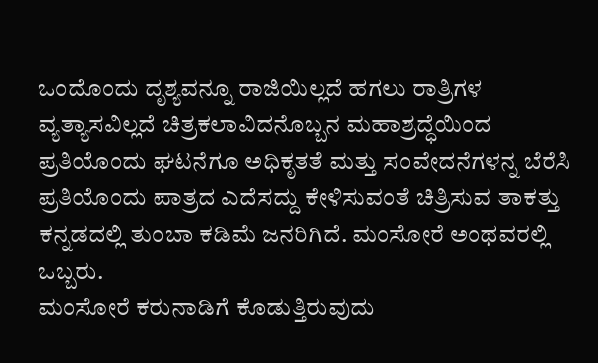ಒಂದೊಂದು ದೃಶ್ಯವನ್ನೂ ರಾಜಿಯಿಲ್ಲದೆ ಹಗಲು ರಾತ್ರಿಗಳ ವ್ಯತ್ಯಾಸವಿಲ್ಲದೆ ಚಿತ್ರಕಲಾವಿದನೊಬ್ಬನ ಮಹಾಶ್ರದ್ಧೆಯಿಂದ ಪ್ರತಿಯೊಂದು ಘಟನೆಗೂ ಅಧಿಕೃತತೆ ಮತ್ತು ಸಂವೇದನೆಗಳನ್ನ ಬೆರೆಸಿ ಪ್ರತಿಯೊಂದು ಪಾತ್ರದ ಎದೆಸದ್ದು ಕೇಳಿಸುವಂತೆ ಚಿತ್ರಿಸುವ ತಾಕತ್ತು ಕನ್ನಡದಲ್ಲಿ ತುಂಬಾ ಕಡಿಮೆ ಜನರಿಗಿದೆ. ಮಂಸೋರೆ ಅಂಥವರಲ್ಲಿ ಒಬ್ಬರು.
ಮಂಸೋರೆ ಕರುನಾಡಿಗೆ ಕೊಡುತ್ತಿರುವುದು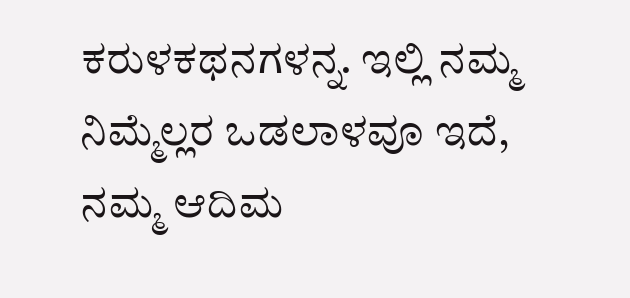ಕರುಳಕಥನಗಳನ್ನ. ಇಲ್ಲಿ ನಮ್ಮ ನಿಮ್ಮೆಲ್ಲರ ಒಡಲಾಳವೂ ಇದೆ, ನಮ್ಮ ಆದಿಮ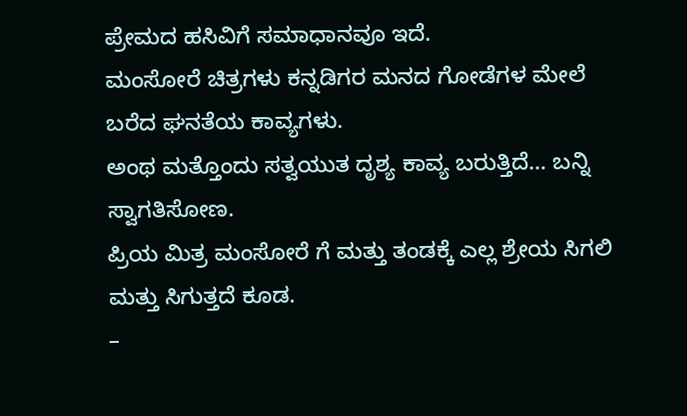ಪ್ರೇಮದ ಹಸಿವಿಗೆ ಸಮಾಧಾನವೂ ಇದೆ.
ಮಂಸೋರೆ ಚಿತ್ರಗಳು ಕನ್ನಡಿಗರ ಮನದ ಗೋಡೆಗಳ ಮೇಲೆ ಬರೆದ ಘನತೆಯ ಕಾವ್ಯಗಳು.
ಅಂಥ ಮತ್ತೊಂದು ಸತ್ವಯುತ ದೃಶ್ಯ ಕಾವ್ಯ ಬರುತ್ತಿದೆ… ಬನ್ನಿ ಸ್ವಾಗತಿಸೋಣ.
ಪ್ರಿಯ ಮಿತ್ರ ಮಂಸೋರೆ ಗೆ ಮತ್ತು ತಂಡಕ್ಕೆ ಎಲ್ಲ ಶ್ರೇಯ ಸಿಗಲಿ ಮತ್ತು ಸಿಗುತ್ತದೆ ಕೂಡ.
–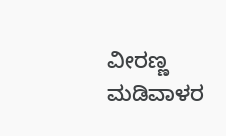ವೀರಣ್ಣ ಮಡಿವಾಳರ